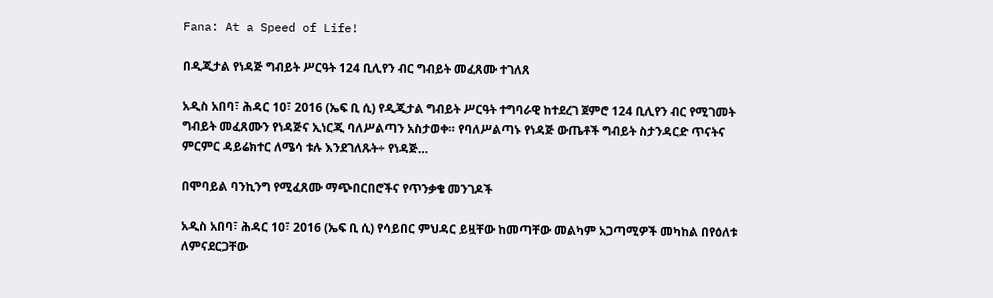Fana: At a Speed of Life!

በዲጂታል የነዳጅ ግብይት ሥርዓት 124 ቢሊየን ብር ግብይት መፈጸሙ ተገለጸ

አዲስ አበባ፣ ሕዳር 10፣ 2016 (ኤፍ ቢ ሲ) የዲጂታል ግብይት ሥርዓት ተግባራዊ ከተደረገ ጀምሮ 124 ቢሊየን ብር የሚገመት ግብይት መፈጸሙን የነዳጅና ኢነርጂ ባለሥልጣን አስታወቀ። የባለሥልጣኑ የነዳጅ ውጤቶች ግብይት ስታንዳርድ ጥናትና ምርምር ዳይሬክተር ለሜሳ ቱሉ እንደገለጹት÷ የነዳጅ…

በሞባይል ባንኪንግ የሚፈጸሙ ማጭበርበሮችና የጥንቃቄ መንገዶች

አዲስ አበባ፣ ሕዳር 10፣ 2016 (ኤፍ ቢ ሲ) የሳይበር ምህዳር ይዟቸው ከመጣቸው መልካም አጋጣሚዎች መካከል በየዕለቱ ለምናደርጋቸው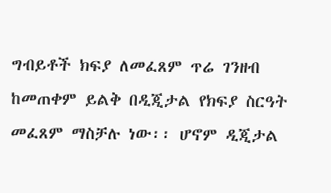ግብይቶች ክፍያ ለመፈጸም ጥሬ ገንዘብ ከመጠቀም ይልቅ በዲጂታል የክፍያ ስርዓት መፈጸም ማስቻሉ ነው፡፡ ሆኖም ዲጂታል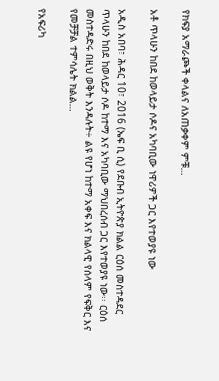የክፍያ አማራጮች ቀላልና ለአጠቃቀም ምቹ…

አቶ ጥላሁን ከበደ ከወላይታ ሶዶና አካባቢው ነዋሪዎች ጋር እየተወያዩ ነው

አዲስ አበባ፣ ሕዳር 10፣ 2016 (ኤፍ ቢ ሲ) የደቡብ ኢትዮጵያ ክልል ርዕሰ መስተዳደር ጥላሁን ከበደ ከወላይታ ሶዶ ከተማ እና አካባቢው ማህበረሰብ ጋር እየተወያዩ ነው፡፡ ርዕሰ መስተዳድሩ በዚህ ወቅት እንዳሉት÷ ልዩ የሆነ ከተማ አቀፍ እና ክልላዊ የሰላም የፍቅር እና የመቻቻል ተምሳሌት ክልል…

የአፍሪካ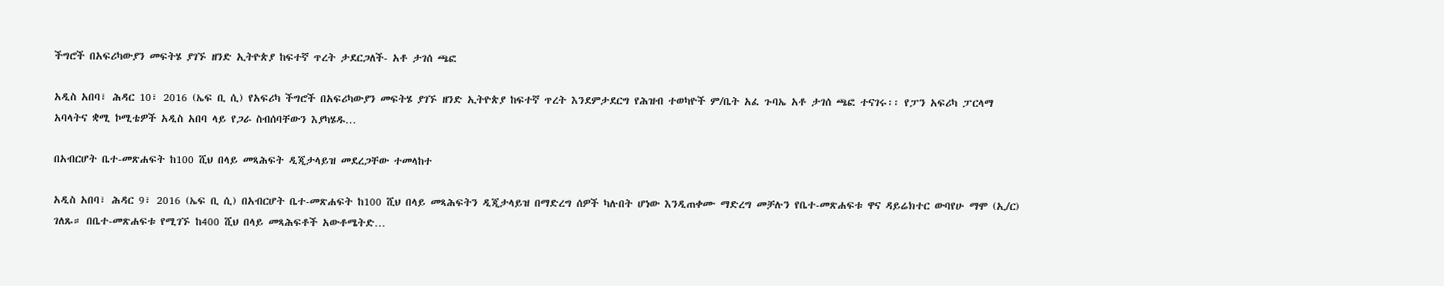ችግሮች በአፍሪካውያን መፍትሄ ያገኙ ዘንድ ኢትዮጵያ ከፍተኛ ጥረት ታደርጋለች- አቶ ታገሰ ጫፎ

አዲስ አበባ፣ ሕዳር 10፣ 2016 (ኤፍ ቢ ሲ) የአፍሪካ ችግሮች በአፍሪካውያን መፍትሄ ያገኙ ዘንድ ኢትዮጵያ ከፍተኛ ጥረት እንደምታደርግ የሕዝብ ተወካዮች ም/ቤት አፈ ጉባኤ አቶ ታገሰ ጫፎ ተናገሩ፡፡ የፓን አፍሪካ ፓርላማ አባላትና ቋሚ ኮሚቴዎች አዲስ አበባ ላይ የጋራ ስብሰባቸውን እያካሄዱ…

በአብርሆት ቤተ-መጽሐፍት ከ100 ሺህ በላይ መጻሕፍት ዲጂታላይዝ መደረጋቸው ተመላከተ

አዲስ አበባ፣ ሕዳር 9፣ 2016 (ኤፍ ቢ ሲ) በአብርሆት ቤተ-መጽሐፍት ከ100 ሺህ በላይ መጻሕፍትን ዲጂታላይዝ በማድረግ ሰዎች ካሉበት ሆነው እንዲጠቀሙ ማድረግ መቻሉን የቤተ-መጽሐፍቱ ዋና ዳይሬክተር ውባየሁ ማሞ (ኢ/ር) ገለጹ። በቤተ-መጽሐፍቱ የሚገኙ ከ400 ሺህ በላይ መጻሕፍቶች አውቶሜትድ…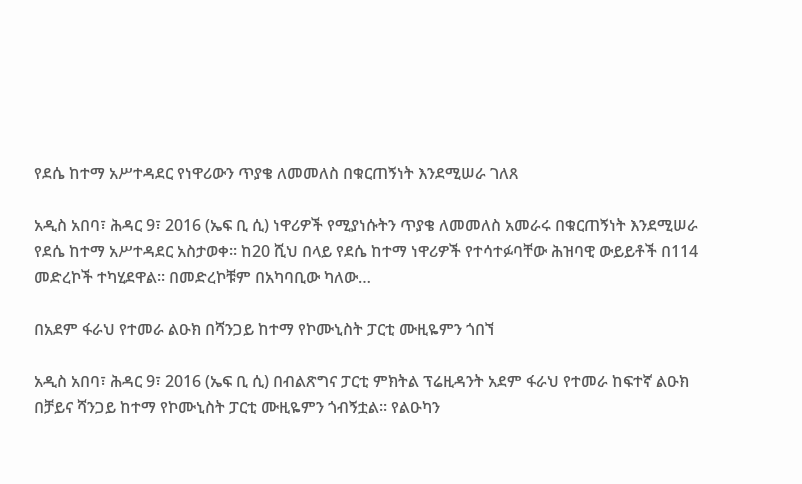የደሴ ከተማ አሥተዳደር የነዋሪውን ጥያቄ ለመመለስ በቁርጠኝነት እንደሚሠራ ገለጸ

አዲስ አበባ፣ ሕዳር 9፣ 2016 (ኤፍ ቢ ሲ) ነዋሪዎች የሚያነሱትን ጥያቄ ለመመለስ አመራሩ በቁርጠኝነት እንደሚሠራ የደሴ ከተማ አሥተዳደር አስታወቀ፡፡ ከ20 ሺህ በላይ የደሴ ከተማ ነዋሪዎች የተሳተፉባቸው ሕዝባዊ ውይይቶች በ114 መድረኮች ተካሂደዋል፡፡ በመድረኮቹም በአካባቢው ካለው…

በአደም ፋራህ የተመራ ልዑክ በሻንጋይ ከተማ የኮሙኒስት ፓርቲ ሙዚዬምን ጎበኘ

አዲስ አበባ፣ ሕዳር 9፣ 2016 (ኤፍ ቢ ሲ) በብልጽግና ፓርቲ ምክትል ፕሬዚዳንት አደም ፋራህ የተመራ ከፍተኛ ልዑክ በቻይና ሻንጋይ ከተማ የኮሙኒስት ፓርቲ ሙዚዬምን ጎብኝቷል፡፡ የልዑካን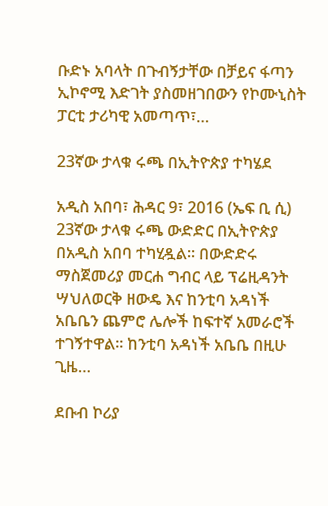ቡድኑ አባላት በጉብኝታቸው በቻይና ፋጣን ኢኮኖሚ እድገት ያስመዘገበውን የኮሙኒስት ፓርቲ ታሪካዊ አመጣጥ፣…

23ኛው ታላቁ ሩጫ በኢትዮጵያ ተካሄደ

አዲስ አበባ፣ ሕዳር 9፣ 2016 (ኤፍ ቢ ሲ) 23ኛው ታላቁ ሩጫ ውድድር በኢትዮጵያ በአዲስ አበባ ተካሂዷል፡፡ በውድድሩ ማስጀመሪያ መርሐ ግብር ላይ ፕሬዚዳንት ሣህለወርቅ ዘውዴ እና ከንቲባ አዳነች አቤቤን ጨምሮ ሌሎች ከፍተኛ አመራሮች ተገኝተዋል፡፡ ከንቲባ አዳነች አቤቤ በዚሁ ጊዜ…

ደቡብ ኮሪያ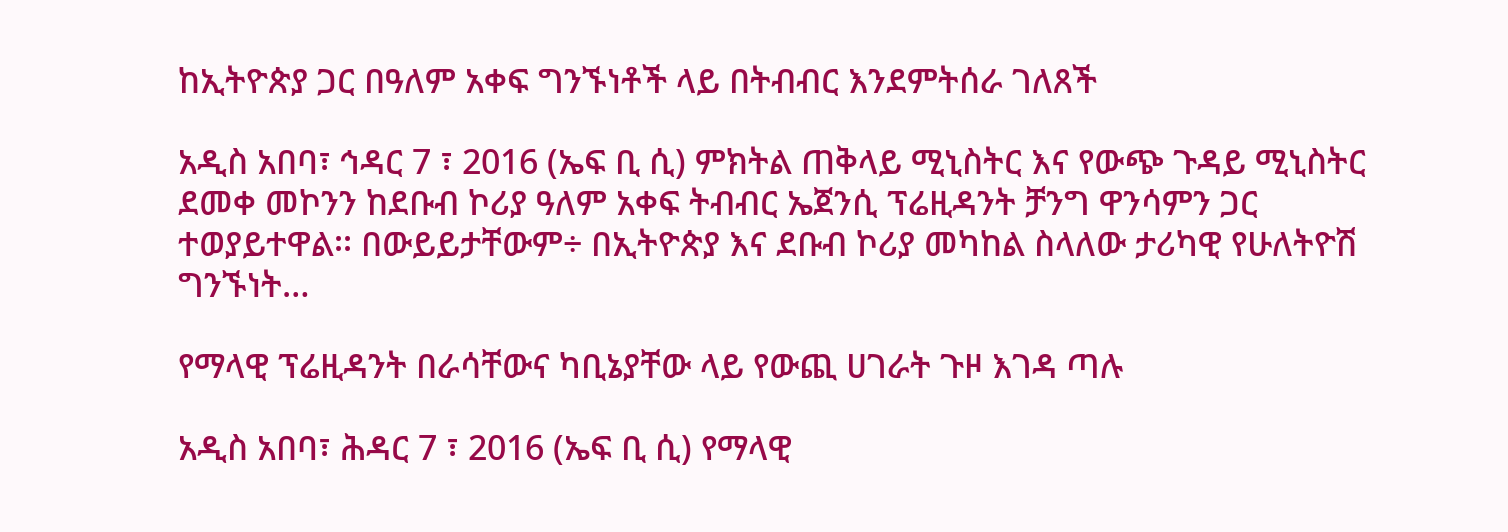ከኢትዮጵያ ጋር በዓለም አቀፍ ግንኙነቶች ላይ በትብብር እንደምትሰራ ገለጸች

አዲስ አበባ፣ ኅዳር 7 ፣ 2016 (ኤፍ ቢ ሲ) ምክትል ጠቅላይ ሚኒስትር እና የውጭ ጉዳይ ሚኒስትር ደመቀ መኮንን ከደቡብ ኮሪያ ዓለም አቀፍ ትብብር ኤጀንሲ ፕሬዚዳንት ቻንግ ዋንሳምን ጋር ተወያይተዋል፡፡ በውይይታቸውም÷ በኢትዮጵያ እና ደቡብ ኮሪያ መካከል ስላለው ታሪካዊ የሁለትዮሽ ግንኙነት…

የማላዊ ፕሬዚዳንት በራሳቸውና ካቢኔያቸው ላይ የውጪ ሀገራት ጉዞ እገዳ ጣሉ

አዲስ አበባ፣ ሕዳር 7 ፣ 2016 (ኤፍ ቢ ሲ) የማላዊ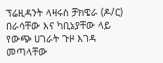ፕሬዚዳንት ላዛሩስ ቻክዌራ (ዶ/ር) በራሳቸው እና ካቢኔያቸው ላይ የውጭ ሀገራት ጉዞ እገዳ መጣላቸው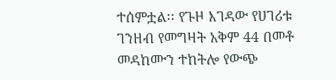ተሰምቷል፡፡ የጉዞ እገዳው የሀገሪቱ ገንዘብ የመግዛት አቅም 44 በመቶ መዳከሙን ተከትሎ የውጭ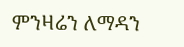ምንዛሬን ለማዳን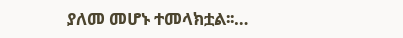ያለመ መሆኑ ተመላክቷል፡፡…